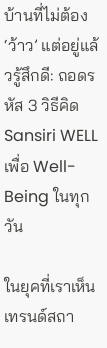บ้านที่ไม่ต้อง ‘ว้าว’ แต่อยู่แล้วรู้สึกดี: ถอดรหัส 3 วิธีคิด Sansiri WELL เพื่อ Well-Being ในทุกวัน

ในยุคที่เราเห็นเทรนด์สถา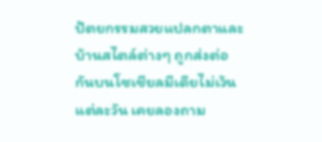ปัตยกรรมสวยแปลกตาและบ้านสไตล์ต่างๆ ถูกส่งต่อกันบนโซเชียลมีเดียไม่เว้นแต่ละวัน เคยลองถาม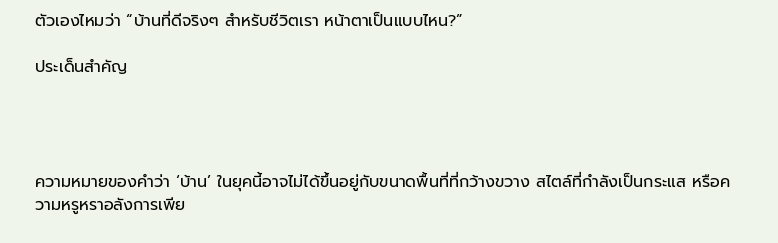ตัวเองไหมว่า “บ้านที่ดีจริงๆ สำหรับชีวิตเรา หน้าตาเป็นแบบไหน?”

ประเด็นสำคัญ




ความหมายของคำว่า ‘บ้าน’ ในยุคนี้อาจไม่ได้ขึ้นอยู่กับขนาดพื้นที่ที่กว้างขวาง สไตล์ที่กำลังเป็นกระแส หรือความหรูหราอลังการเพีย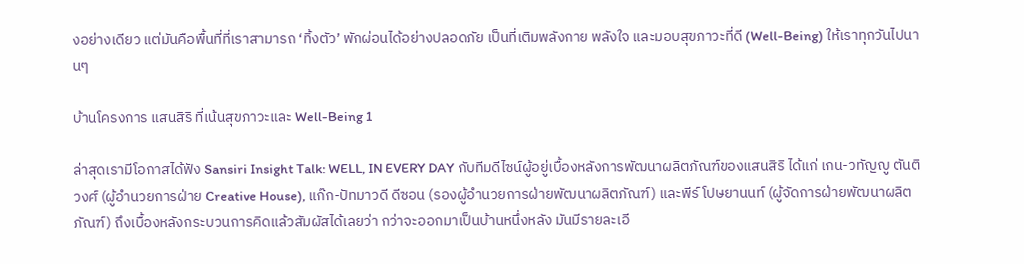งอย่างเดียว แต่มันคือพื้นที่ที่เราสามารถ ‘ทิ้งตัว’ พักผ่อนได้อย่างปลอดภัย เป็นที่เติมพลังกาย พลังใจ และมอบสุขภาวะที่ดี (Well-Being) ให้เราทุกวันไปนานๆ

บ้านโครงการ แสนสิริ ที่เน้นสุขภาวะและ Well-Being 1

ล่าสุดเรามีโอกาสได้ฟัง Sansiri Insight Talk: WELL, IN EVERY DAY กับทีมดีไซน์ผู้อยู่เบื้องหลังการพัฒนาผลิตภัณฑ์ของแสนสิริ ได้แก่ เกน-วทัญญู ตันติวงศ์ (ผู้อำนวยการฝ่าย Creative House), แก๊ก-ปัทมาวดี ดีซอน (รองผู้อำนวยการฝ่ายพัฒนาผลิตภัณฑ์) และพีร์ โปษยานนท์ (ผู้จัดการฝ่ายพัฒนาผลิตภัณฑ์) ถึงเบื้องหลังกระบวนการคิดแล้วสัมผัสได้เลยว่า กว่าจะออกมาเป็นบ้านหนึ่งหลัง มันมีรายละเอี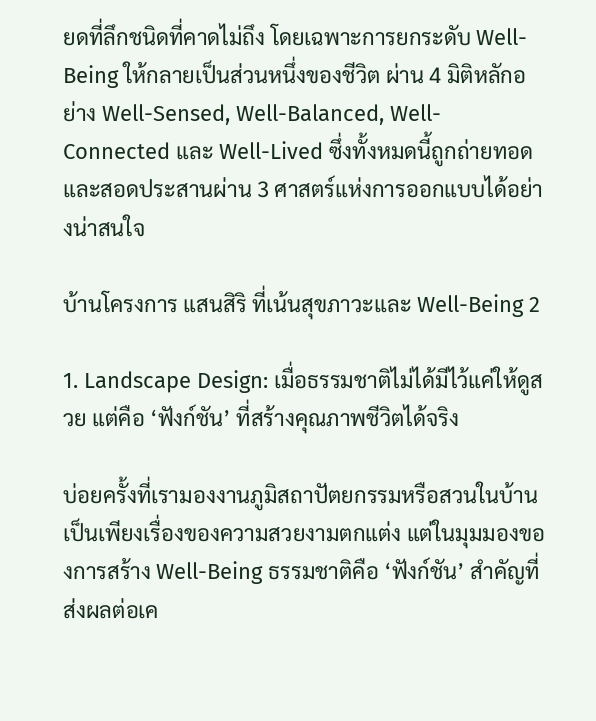ยดที่ลึกชนิดที่คาดไม่ถึง โดยเฉพาะการยกระดับ Well-Being ให้กลายเป็นส่วนหนึ่งของชีวิต ผ่าน 4 มิติหลักอย่าง Well-Sensed, Well-Balanced, Well-Connected และ Well-Lived ซึ่งทั้งหมดนี้ถูกถ่ายทอดและสอดประสานผ่าน 3 ศาสตร์แห่งการออกแบบได้อย่างน่าสนใจ

บ้านโครงการ แสนสิริ ที่เน้นสุขภาวะและ Well-Being 2

1. Landscape Design: เมื่อธรรมชาติไม่ได้มีไว้แค่ให้ดูสวย แต่คือ ‘ฟังก์ชัน’ ที่สร้างคุณภาพชีวิตได้จริง

บ่อยครั้งที่เรามองงานภูมิสถาปัตยกรรมหรือสวนในบ้านเป็นเพียงเรื่องของความสวยงามตกแต่ง แต่ในมุมมองของการสร้าง Well-Being ธรรมชาติคือ ‘ฟังก์ชัน’ สำคัญที่ส่งผลต่อเค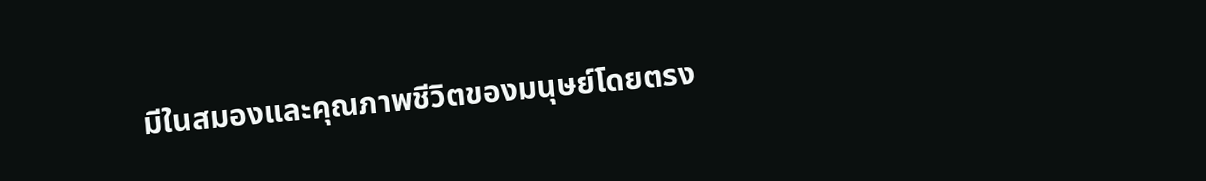มีในสมองและคุณภาพชีวิตของมนุษย์โดยตรง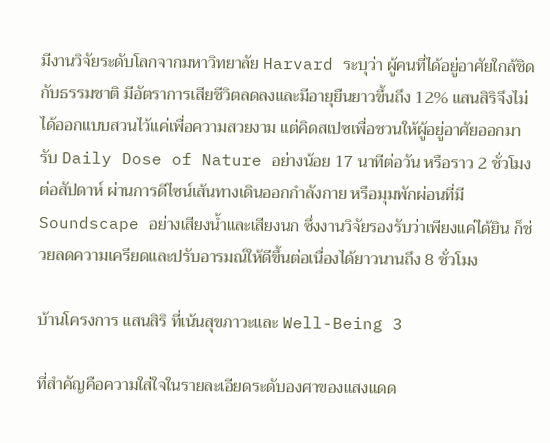มีงานวิจัยระดับโลกจากมหาวิทยาลัย Harvard ระบุว่า ผู้คนที่ได้อยู่อาศัยใกล้ชิดกับธรรมชาติ มีอัตราการเสียชีวิตลดลงและมีอายุยืนยาวขึ้นถึง 12% แสนสิริจึงไม่ได้ออกแบบสวนไว้แค่เพื่อความสวยงาม แต่คิดสเปซเพื่อชวนให้ผู้อยู่อาศัยออกมารับ Daily Dose of Nature อย่างน้อย 17 นาทีต่อวัน หรือราว 2 ชั่วโมงต่อสัปดาห์ ผ่านการดีไซน์เส้นทางเดินออกกำลังกาย หรือมุมพักผ่อนที่มี Soundscape อย่างเสียงน้ำและเสียงนก ซึ่งงานวิจัยรองรับว่าเพียงแค่ได้ยิน ก็ช่วยลดความเครียดและปรับอารมณ์ให้ดีขึ้นต่อเนื่องได้ยาวนานถึง 8 ชั่วโมง

บ้านโครงการ แสนสิริ ที่เน้นสุขภาวะและ Well-Being 3

ที่สำคัญคือความใส่ใจในรายละเอียดระดับองศาของแสงแดด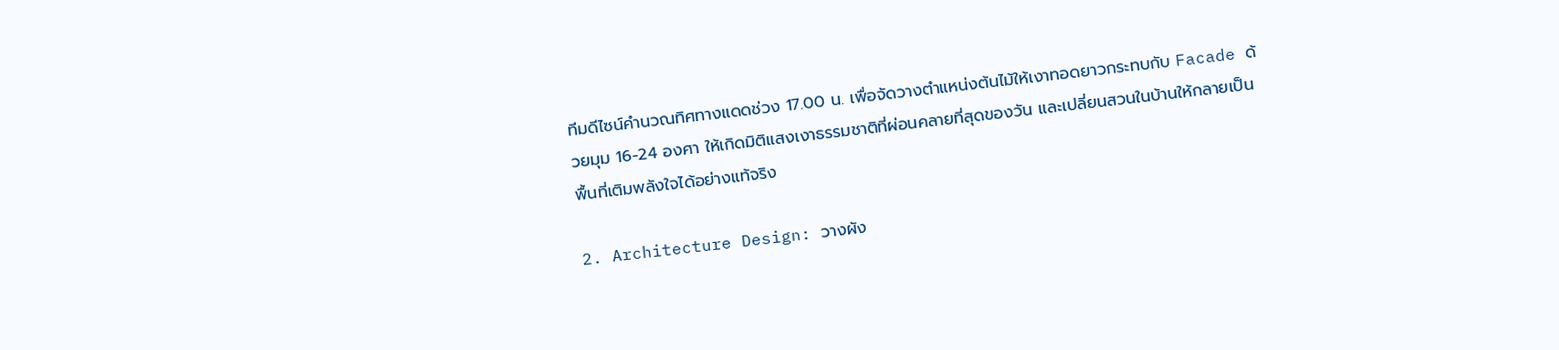ทีมดีไซน์คำนวณทิศทางแดดช่วง 17.00 น. เพื่อจัดวางตำแหน่งต้นไม้ให้เงาทอดยาวกระทบกับ Facade ด้วยมุม 16-24 องศา ให้เกิดมิติแสงเงาธรรมชาติที่ผ่อนคลายที่สุดของวัน และเปลี่ยนสวนในบ้านให้กลายเป็นพื้นที่เติมพลังใจได้อย่างแท้จริง

2. Architecture Design: วางผัง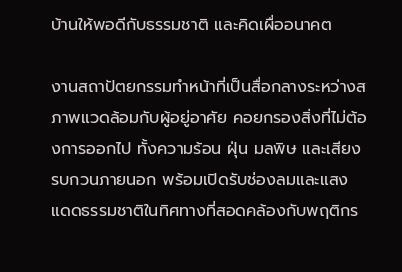บ้านให้พอดีกับธรรมชาติ และคิดเผื่ออนาคต

งานสถาปัตยกรรมทำหน้าที่เป็นสื่อกลางระหว่างสภาพแวดล้อมกับผู้อยู่อาศัย คอยกรองสิ่งที่ไม่ต้องการออกไป ทั้งความร้อน ฝุ่น มลพิษ และเสียงรบกวนภายนอก พร้อมเปิดรับช่องลมและแสงแดดธรรมชาติในทิศทางที่สอดคล้องกับพฤติกร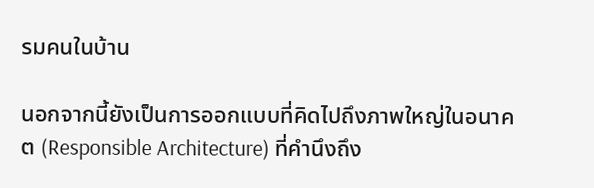รมคนในบ้าน

นอกจากนี้ยังเป็นการออกแบบที่คิดไปถึงภาพใหญ่ในอนาคต (Responsible Architecture) ที่คำนึงถึง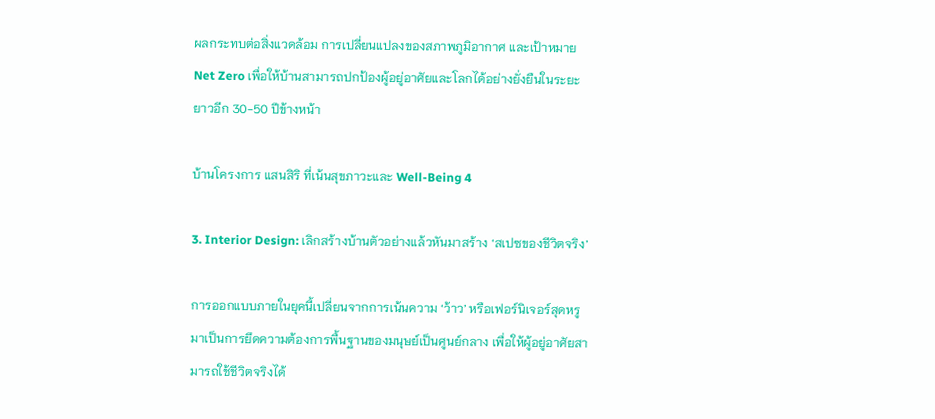ผลกระทบต่อสิ่งแวดล้อม การเปลี่ยนแปลงของสภาพภูมิอากาศ และเป้าหมาย Net Zero เพื่อให้บ้านสามารถปกป้องผู้อยู่อาศัยและโลกได้อย่างยั่งยืนในระยะยาวอีก 30-50 ปีข้างหน้า

บ้านโครงการ แสนสิริ ที่เน้นสุขภาวะและ Well-Being 4

3. Interior Design: เลิกสร้างบ้านตัวอย่างแล้วหันมาสร้าง ‘สเปซของชีวิตจริง’

การออกแบบภายในยุคนี้เปลี่ยนจากการเน้นความ ‘ว้าว’ หรือเฟอร์นิเจอร์สุดหรู  มาเป็นการยึดความต้องการพื้นฐานของมนุษย์เป็นศูนย์กลาง เพื่อให้ผู้อยู่อาศัยสามารถใช้ชีวิตจริงได้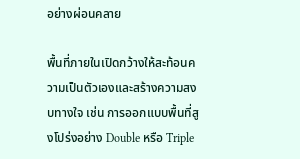อย่างผ่อนคลาย

พื้นที่ภายในเปิดกว้างให้สะท้อนความเป็นตัวเองและสร้างความสงบทางใจ เช่น การออกแบบพื้นที่สูงโปร่งอย่าง Double หรือ Triple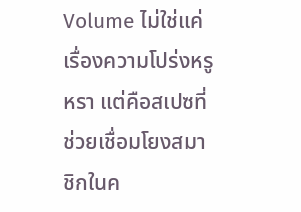Volume ไม่ใช่แค่เรื่องความโปร่งหรูหรา แต่คือสเปซที่ช่วยเชื่อมโยงสมาชิกในค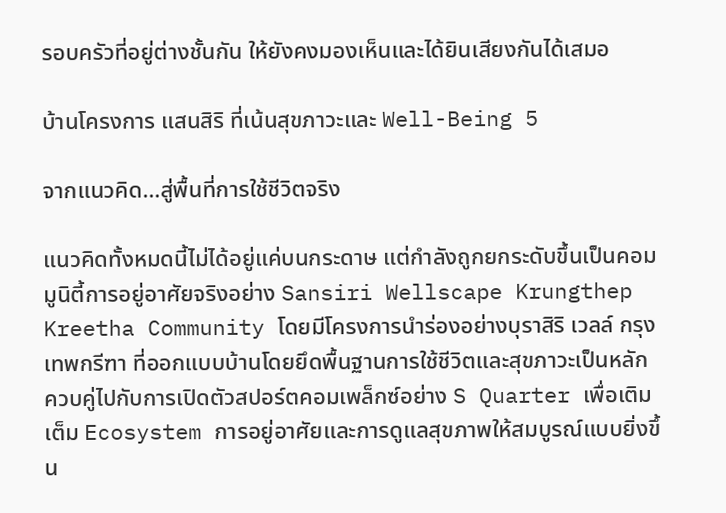รอบครัวที่อยู่ต่างชั้นกัน ให้ยังคงมองเห็นและได้ยินเสียงกันได้เสมอ

บ้านโครงการ แสนสิริ ที่เน้นสุขภาวะและ Well-Being 5

จากแนวคิด…สู่พื้นที่การใช้ชีวิตจริง

แนวคิดทั้งหมดนี้ไม่ได้อยู่แค่บนกระดาษ แต่กำลังถูกยกระดับขึ้นเป็นคอมมูนิตี้การอยู่อาศัยจริงอย่าง Sansiri Wellscape Krungthep Kreetha Community โดยมีโครงการนำร่องอย่างบุราสิริ เวลล์ กรุงเทพกรีฑา ที่ออกแบบบ้านโดยยึดพื้นฐานการใช้ชีวิตและสุขภาวะเป็นหลัก ควบคู่ไปกับการเปิดตัวสปอร์ตคอมเพล็กซ์อย่าง S Quarter เพื่อเติมเต็ม Ecosystem การอยู่อาศัยและการดูแลสุขภาพให้สมบูรณ์แบบยิ่งขึ้น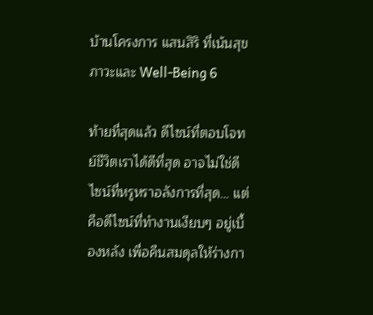บ้านโครงการ แสนสิริ ที่เน้นสุขภาวะและ Well-Being 6

ท้ายที่สุดแล้ว ดีไซน์ที่ตอบโจทย์ชีวิตเราได้ดีที่สุด อาจไม่ใช่ดีไซน์ที่หรูหราอลังการที่สุด… แต่คือดีไซน์ที่ทำงานเงียบๆ อยู่เบื้องหลัง เพื่อคืนสมดุลให้ร่างกา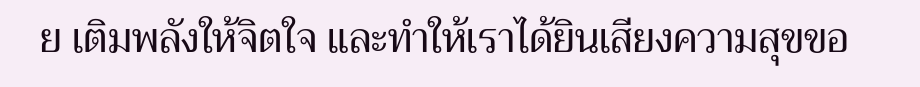ย เติมพลังให้จิตใจ และทำให้เราได้ยินเสียงความสุขขอ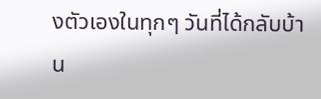งตัวเองในทุกๆ วันที่ได้กลับบ้าน